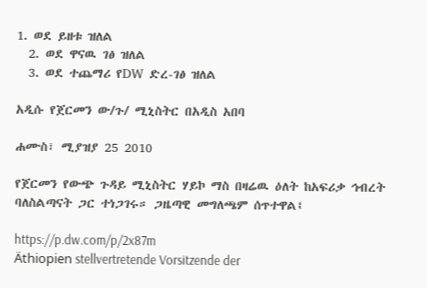1. ወደ ይዘቱ ዝለል
  2. ወደ ዋናዉ ገፅ ዝለል
  3. ወደ ተጨማሪ የDW ድረ-ገፅ ዝለል

አዲሱ የጀርመን ው/ጉ/ ሚኒስትር በአዲስ አበባ

ሐሙስ፣ ሚያዝያ 25 2010

የጀርመን የውጭ ጉዳይ ሚኒስትር ሃይኮ ማስ በዛሬዉ ዕለት ከአፍሪቃ ኅብረት ባለስልጣናት ጋር ተነጋገሩ። ጋዜጣዊ መግለጫም ሰጥተዋል፤

https://p.dw.com/p/2x87m
Äthiopien stellvertretende Vorsitzende der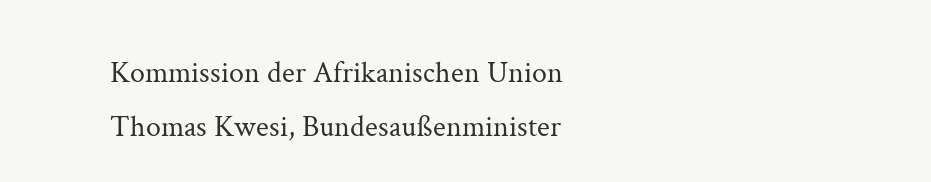Kommission der Afrikanischen Union Thomas Kwesi, Bundesaußenminister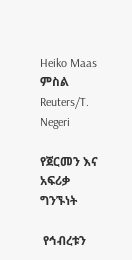Heiko Maas
ምስል Reuters/T. Negeri

የጀርመን እና አፍሪቃ ግንኙነት

 የኅብረቱን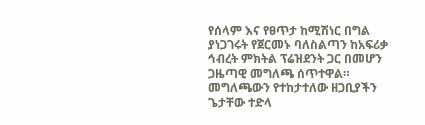የሰላም እና የፀጥታ ከሚሽነር በግል ያነጋገሩት የጀርመኑ ባለስልጣን ከአፍሪቃ ኅብረት ምክትል ፕሬዝደንት ጋር በመሆን ጋዜጣዊ መግለጫ ሰጥተዋል። መግለጫውን የተከታተለው ዘጋቢያችን ጌታቸው ተድላ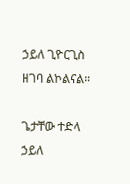ኃይለ ጊዮርጊስ ዘገባ ልኮልናል።

ጌታቸው ተድላ ኃይለ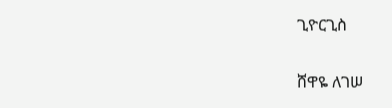ጊዮርጊስ

ሸዋዬ ለገሠ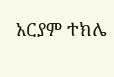አርያም ተክሌ